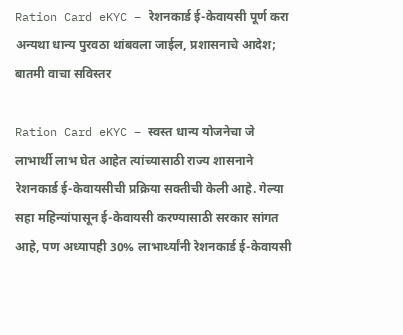Ration Card eKYC – रेशनकार्ड ई-केवायसी पूर्ण करा अन्यथा धान्य पुरवठा थांबवला जाईल, प्रशासनाचे आदेश; बातमी वाचा सविस्तर

Ration Card eKYC – स्वस्त धान्य योजनेचा जे लाभार्थी लाभ घेत आहेत त्यांच्यासाठी राज्य शासनाने रेशनकार्ड ई-केवायसीची प्रक्रिया सक्तीची केली आहे. गेल्या सहा महिन्यांपासून ई-केवायसी करण्यासाठी सरकार सांगत आहे, पण अध्यापही 30% लाभार्थ्यांनी रेशनकार्ड ई-केवायसी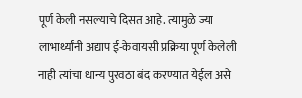पूर्ण केली नसल्याचे दिसत आहे. त्यामुळे ज्या लाभार्थ्यांनी अद्याप ई-केवायसी प्रक्रिया पूर्ण केलेली नाही त्यांचा धान्य पुरवठा बंद करण्यात येईल असे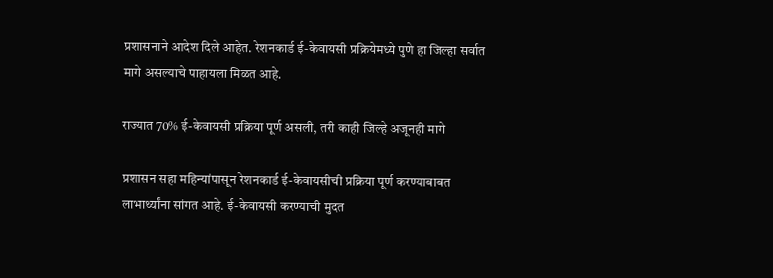प्रशासनाने आदेश दिले आहेत. रेशनकार्ड ई-केवायसी प्रक्रियेमध्ये पुणे हा जिल्हा सर्वात मागे असल्याचे पाहायला मिळत आहे.

राज्यात 70% ई-केवायसी प्रक्रिया पूर्ण असली, तरी काही जिल्हे अजूनही मागे

प्रशासन सहा महिन्यांपासून रेशनकार्ड ई-केवायसीची प्रक्रिया पूर्ण करण्याबाबत लाभार्थ्यांना सांगत आहे. ई-केवायसी करण्याची मुदत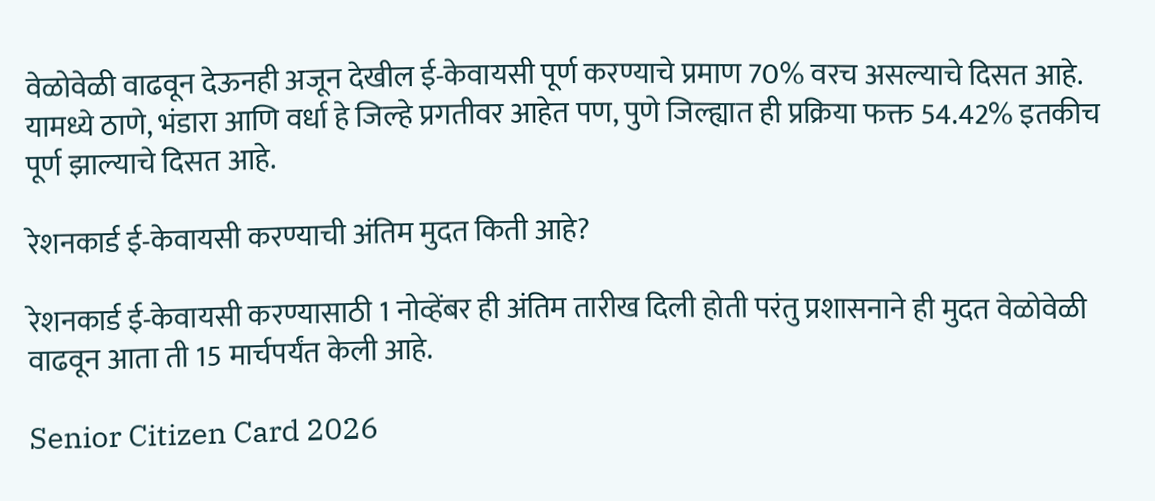वेळोवेळी वाढवून देऊनही अजून देखील ई-केवायसी पूर्ण करण्याचे प्रमाण 70% वरच असल्याचे दिसत आहे. यामध्ये ठाणे, भंडारा आणि वर्धा हे जिल्हे प्रगतीवर आहेत पण, पुणे जिल्ह्यात ही प्रक्रिया फक्त 54.42% इतकीच पूर्ण झाल्याचे दिसत आहे.

रेशनकार्ड ई-केवायसी करण्याची अंतिम मुदत किती आहे?

रेशनकार्ड ई-केवायसी करण्यासाठी 1 नोव्हेंबर ही अंतिम तारीख दिली होती परंतु प्रशासनाने ही मुदत वेळोवेळी वाढवून आता ती 15 मार्चपर्यंत केली आहे.

Senior Citizen Card 2026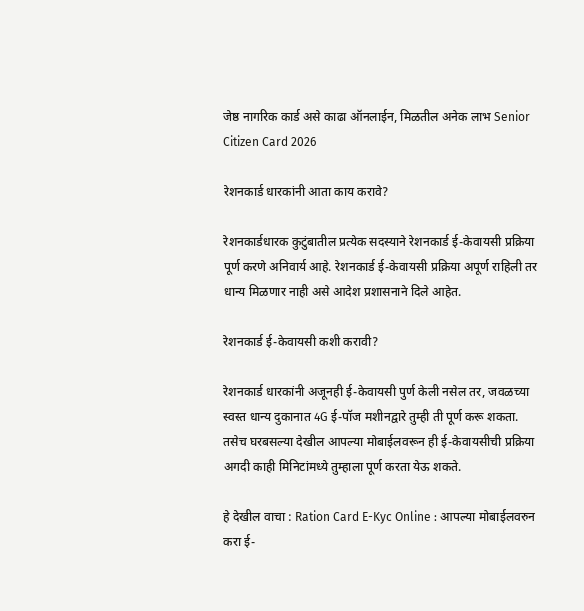जेष्ठ नागरिक कार्ड असे काढा ऑनलाईन, मिळतील अनेक लाभ Senior Citizen Card 2026

रेशनकार्ड धारकांनी आता काय करावे?

रेशनकार्डधारक कुटुंबातील प्रत्येक सदस्याने रेशनकार्ड ई-केवायसी प्रक्रिया पूर्ण करणे अनिवार्य आहे. रेशनकार्ड ई-केवायसी प्रक्रिया अपूर्ण राहिली तर धान्य मिळणार नाही असे आदेश प्रशासनाने दिले आहेत.

रेशनकार्ड ई-केवायसी कशी करावी?

रेशनकार्ड धारकांनी अजूनही ई-केवायसी पुर्ण केली नसेल तर, जवळच्या स्वस्त धान्य दुकानात 4G ई-पॉज मशीनद्वारे तुम्ही ती पूर्ण करू शकता. तसेच घरबसल्या देखील आपल्या मोबाईलवरून ही ई-केवायसीची प्रक्रिया अगदी काही मिनिटांमध्ये तुम्हाला पूर्ण करता येऊ शकते.

हे देखील वाचा : Ration Card E-Kyc Online : आपल्या मोबाईलवरुन करा ई-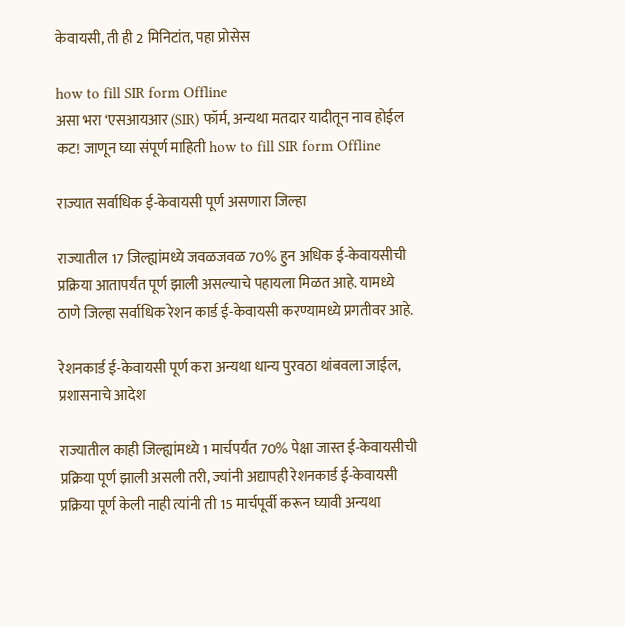केवायसी, ती ही 2 मिनिटांत, पहा प्रोसेस

how to fill SIR form Offline
असा भरा ‘एसआयआर (SIR) फॉर्म, अन्यथा मतदार यादीतून नाव होईल कट! जाणून घ्या संपूर्ण माहिती how to fill SIR form Offline

राज्यात सर्वाधिक ई-केवायसी पूर्ण असणारा जिल्हा

राज्यातील 17 जिल्ह्यांमध्ये जवळजवळ 70% हुन अधिक ई-केवायसीची प्रक्रिया आतापर्यंत पूर्ण झाली असल्याचे पहायला मिळत आहे. यामध्ये ठाणे जिल्हा सर्वाधिक रेशन कार्ड ई-केवायसी करण्यामध्ये प्रगतीवर आहे.

रेशनकार्ड ई-केवायसी पूर्ण करा अन्यथा धान्य पुरवठा थांबवला जाईल, प्रशासनाचे आदेश

राज्यातील काही जिल्ह्यांमध्ये 1 मार्चपर्यंत 70% पेक्षा जास्त ई-केवायसीची प्रक्रिया पूर्ण झाली असली तरी, ज्यांनी अद्यापही रेशनकार्ड ई-केवायसी प्रक्रिया पूर्ण केली नाही त्यांनी ती 15 मार्चपूर्वी करून घ्यावी अन्यथा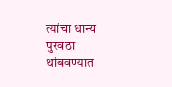त्यांचा धान्य पुरवठा थांबवण्यात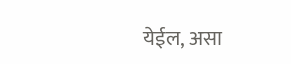येईल, असा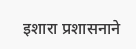इशारा प्रशासनाने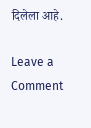दिलेला आहे.

Leave a Comment